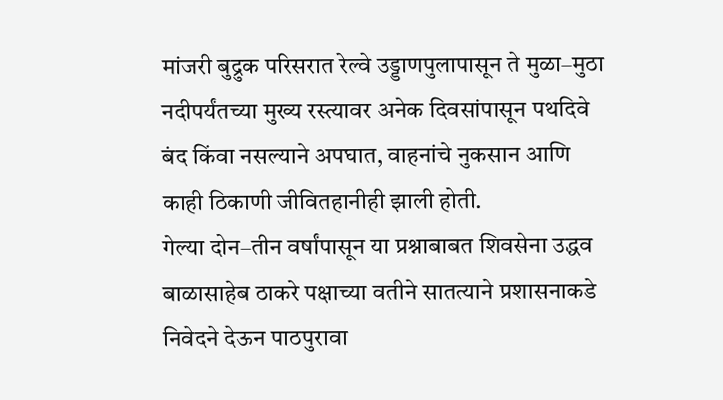मांजरी बुद्रुक परिसरात रेल्वे उड्डाणपुलापासून ते मुळा–मुठा नदीपर्यंतच्या मुख्य रस्त्यावर अनेक दिवसांपासून पथदिवे बंद किंवा नसल्याने अपघात, वाहनांचे नुकसान आणि काही ठिकाणी जीवितहानीही झाली होती.
गेल्या दोन–तीन वर्षांपासून या प्रश्नाबाबत शिवसेना उद्धव बाळासाहेब ठाकरे पक्षाच्या वतीने सातत्याने प्रशासनाकडे निवेदने देऊन पाठपुरावा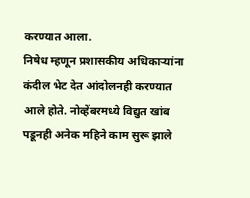करण्यात आला.
निषेध म्हणून प्रशासकीय अधिकाऱ्यांना कंदील भेट देत आंदोलनही करण्यात आले होते. नोव्हेंबरमध्ये विद्युत खांब पडूनही अनेक महिने काम सुरू झाले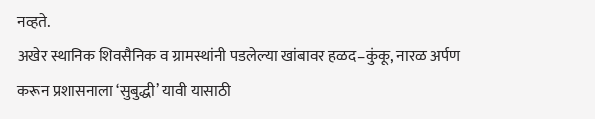नव्हते.
अखेर स्थानिक शिवसैनिक व ग्रामस्थांनी पडलेल्या खांबावर हळद–कुंकू, नारळ अर्पण करून प्रशासनाला ‘सुबुद्धी’ यावी यासाठी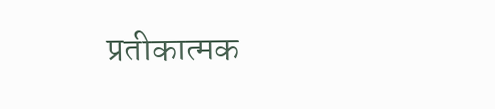प्रतीकात्मक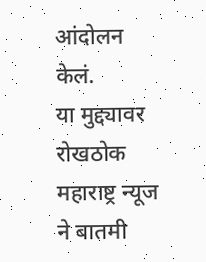आंदोलन केलं.
या मुद्द्यावर रोखठोक महाराष्ट्र न्यूज ने बातमी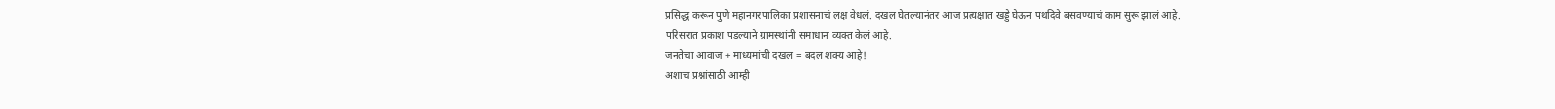प्रसिद्ध करून पुणे महानगरपालिका प्रशासनाचं लक्ष वेधलं. दखल घेतल्यानंतर आज प्रत्यक्षात खड्डे घेऊन पथदिवे बसवण्याचं काम सुरू झालं आहे.
परिसरात प्रकाश पडल्याने ग्रामस्थांनी समाधान व्यक्त केलं आहे.
जनतेचा आवाज + माध्यमांची दखल = बदल शक्य आहे!
अशाच प्रश्नांसाठी आम्ही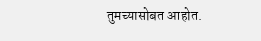तुमच्यासोबत आहोत.